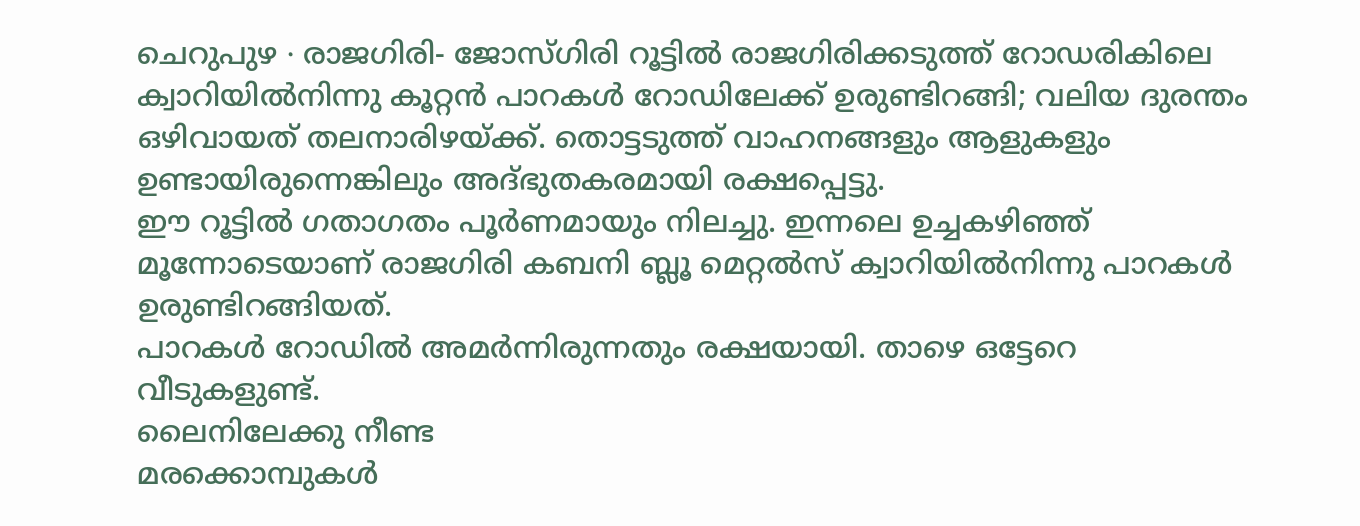ചെറുപുഴ ∙ രാജഗിരി- ജോസ്ഗിരി റൂട്ടിൽ രാജഗിരിക്കടുത്ത് റോഡരികിലെ ക്വാറിയിൽനിന്നു കൂറ്റൻ പാറകൾ റോഡിലേക്ക് ഉരുണ്ടിറങ്ങി; വലിയ ദുരന്തം ഒഴിവായത് തലനാരിഴയ്ക്ക്. തൊട്ടടുത്ത് വാഹനങ്ങളും ആളുകളും ഉണ്ടായിരുന്നെങ്കിലും അദ്ഭുതകരമായി രക്ഷപ്പെട്ടു.
ഈ റൂട്ടിൽ ഗതാഗതം പൂർണമായും നിലച്ചു. ഇന്നലെ ഉച്ചകഴിഞ്ഞ് മൂന്നോടെയാണ് രാജഗിരി കബനി ബ്ലൂ മെറ്റൽസ് ക്വാറിയിൽനിന്നു പാറകൾ ഉരുണ്ടിറങ്ങിയത്.
പാറകൾ റോഡിൽ അമർന്നിരുന്നതും രക്ഷയായി. താഴെ ഒട്ടേറെ വീടുകളുണ്ട്.
ലൈനിലേക്കു നീണ്ട
മരക്കൊമ്പുകൾ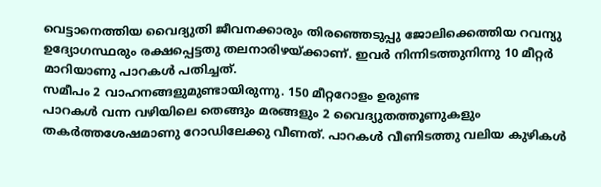വെട്ടാനെത്തിയ വൈദ്യുതി ജീവനക്കാരും തിരഞ്ഞെടുപ്പു ജോലിക്കെത്തിയ റവന്യു ഉദ്യോഗസ്ഥരും രക്ഷപ്പെട്ടതു തലനാരിഴയ്ക്കാണ്. ഇവർ നിന്നിടത്തുനിന്നു 10 മീറ്റർ മാറിയാണു പാറകൾ പതിച്ചത്.
സമീപം 2 വാഹനങ്ങളുമുണ്ടായിരുന്നു. 150 മീറ്ററോളം ഉരുണ്ട
പാറകൾ വന്ന വഴിയിലെ തെങ്ങും മരങ്ങളും 2 വൈദ്യുതത്തൂണുകളും തകർത്തശേഷമാണു റോഡിലേക്കു വീണത്. പാറകൾ വീണിടത്തു വലിയ കുഴികൾ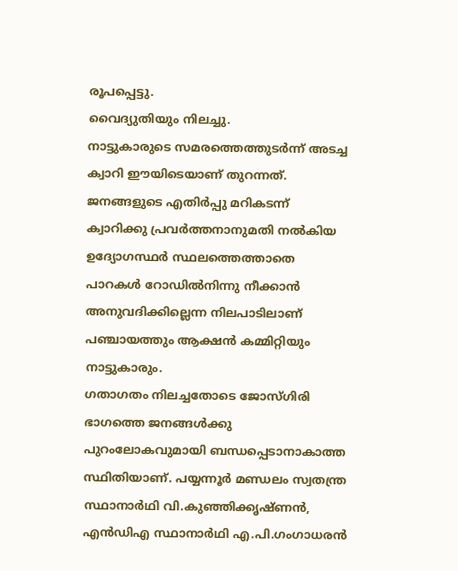രൂപപ്പെട്ടു.
വൈദ്യുതിയും നിലച്ചു.
നാട്ടുകാരുടെ സമരത്തെത്തുടർന്ന് അടച്ച ക്വാറി ഈയിടെയാണ് തുറന്നത്. ജനങ്ങളുടെ എതിർപ്പു മറികടന്ന് ക്വാറിക്കു പ്രവർത്തനാനുമതി നൽകിയ ഉദ്യോഗസ്ഥർ സ്ഥലത്തെത്താതെ പാറകൾ റോഡിൽനിന്നു നീക്കാൻ അനുവദിക്കില്ലെന്ന നിലപാടിലാണ് പഞ്ചായത്തും ആക്ഷൻ കമ്മിറ്റിയും നാട്ടുകാരും.
ഗതാഗതം നിലച്ചതോടെ ജോസ്ഗിരി ഭാഗത്തെ ജനങ്ങൾക്കു പുറംലോകവുമായി ബന്ധപ്പെടാനാകാത്ത സ്ഥിതിയാണ്. പയ്യന്നൂർ മണ്ഡലം സ്വതന്ത്ര സ്ഥാനാർഥി വി.കുഞ്ഞിക്കൃഷ്ണൻ, എൻഡിഎ സ്ഥാനാർഥി എ.പി.ഗംഗാധരൻ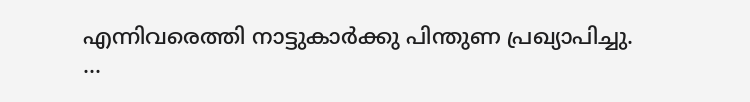എന്നിവരെത്തി നാട്ടുകാർക്കു പിന്തുണ പ്രഖ്യാപിച്ചു.
…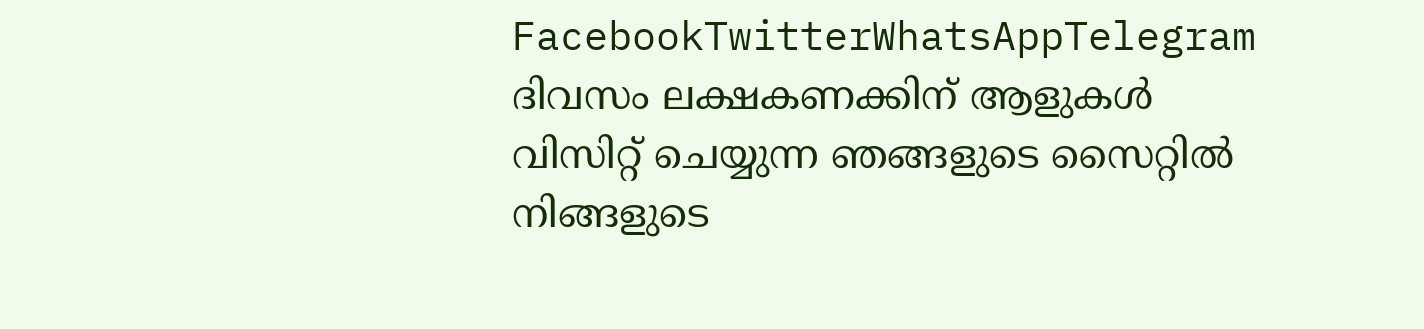FacebookTwitterWhatsAppTelegram
ദിവസം ലക്ഷകണക്കിന് ആളുകൾ വിസിറ്റ് ചെയ്യുന്ന ഞങ്ങളുടെ സൈറ്റിൽ നിങ്ങളുടെ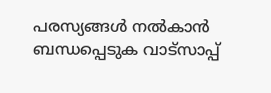പരസ്യങ്ങൾ നൽകാൻ ബന്ധപ്പെടുക വാട്സാപ്പ്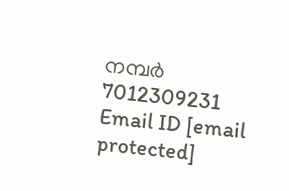നമ്പർ 7012309231 Email ID [email protected]